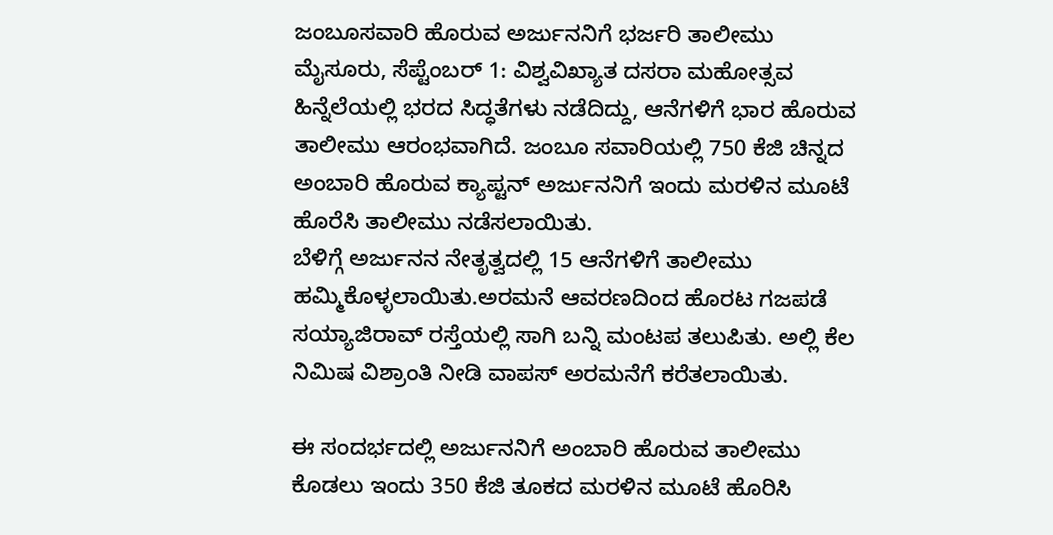ಜಂಬೂಸವಾರಿ ಹೊರುವ ಅರ್ಜುನನಿಗೆ ಭರ್ಜರಿ ತಾಲೀಮು
ಮೈಸೂರು, ಸೆಪ್ಟೆಂಬರ್ 1: ವಿಶ್ವವಿಖ್ಯಾತ ದಸರಾ ಮಹೋತ್ಸವ ಹಿನ್ನೆಲೆಯಲ್ಲಿ ಭರದ ಸಿದ್ಧತೆಗಳು ನಡೆದಿದ್ದು, ಆನೆಗಳಿಗೆ ಭಾರ ಹೊರುವ ತಾಲೀಮು ಆರಂಭವಾಗಿದೆ. ಜಂಬೂ ಸವಾರಿಯಲ್ಲಿ 750 ಕೆಜಿ ಚಿನ್ನದ ಅಂಬಾರಿ ಹೊರುವ ಕ್ಯಾಪ್ಟನ್ ಅರ್ಜುನನಿಗೆ ಇಂದು ಮರಳಿನ ಮೂಟೆ ಹೊರೆಸಿ ತಾಲೀಮು ನಡೆಸಲಾಯಿತು.
ಬೆಳಿಗ್ಗೆ ಅರ್ಜುನನ ನೇತೃತ್ವದಲ್ಲಿ 15 ಆನೆಗಳಿಗೆ ತಾಲೀಮು ಹಮ್ಮಿಕೊಳ್ಳಲಾಯಿತು.ಅರಮನೆ ಆವರಣದಿಂದ ಹೊರಟ ಗಜಪಡೆ ಸಯ್ಯಾಜಿರಾವ್ ರಸ್ತೆಯಲ್ಲಿ ಸಾಗಿ ಬನ್ನಿ ಮಂಟಪ ತಲುಪಿತು. ಅಲ್ಲಿ ಕೆಲ ನಿಮಿಷ ವಿಶ್ರಾಂತಿ ನೀಡಿ ವಾಪಸ್ ಅರಮನೆಗೆ ಕರೆತಲಾಯಿತು.

ಈ ಸಂದರ್ಭದಲ್ಲಿ ಅರ್ಜುನನಿಗೆ ಅಂಬಾರಿ ಹೊರುವ ತಾಲೀಮು ಕೊಡಲು ಇಂದು 350 ಕೆಜಿ ತೂಕದ ಮರಳಿನ ಮೂಟೆ ಹೊರಿಸಿ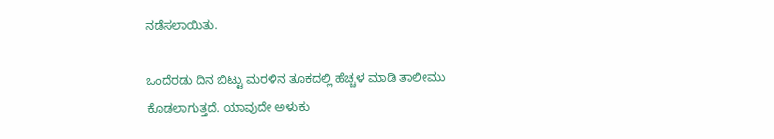ನಡೆಸಲಾಯಿತು.

ಒಂದೆರಡು ದಿನ ಬಿಟ್ಟು ಮರಳಿನ ತೂಕದಲ್ಲಿ ಹೆಚ್ಚಳ ಮಾಡಿ ತಾಲೀಮು ಕೊಡಲಾಗುತ್ತದೆ. ಯಾವುದೇ ಅಳುಕು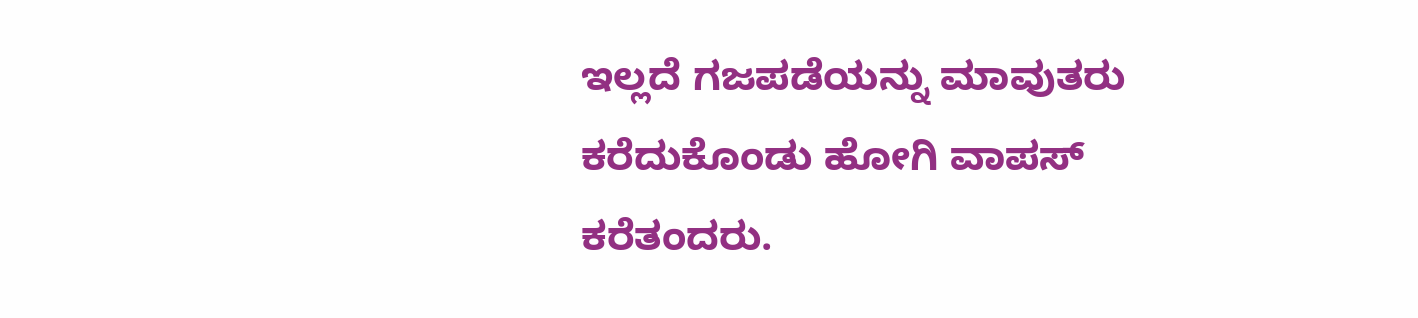ಇಲ್ಲದೆ ಗಜಪಡೆಯನ್ನು ಮಾವುತರು ಕರೆದುಕೊಂಡು ಹೋಗಿ ವಾಪಸ್ ಕರೆತಂದರು.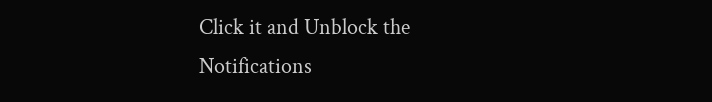Click it and Unblock the Notifications